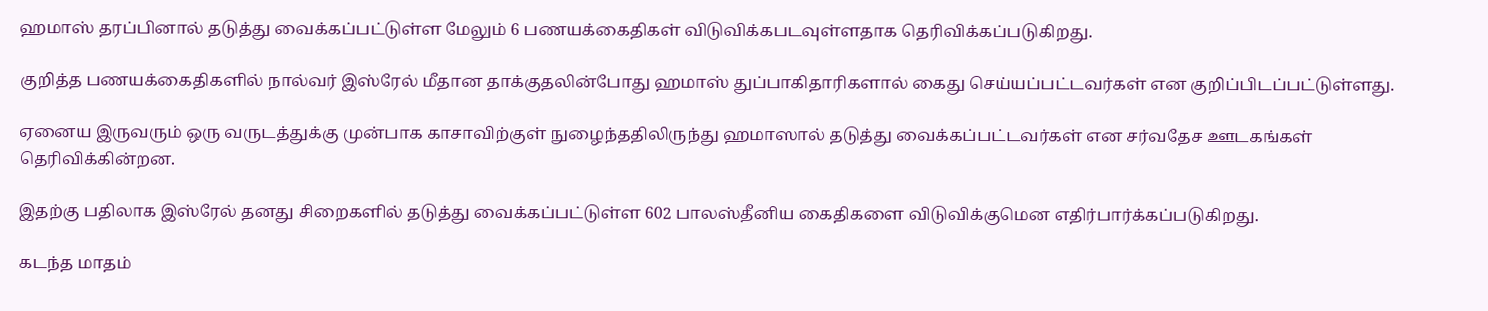ஹமாஸ் தரப்பினால் தடுத்து வைக்கப்பட்டுள்ள மேலும் 6 பணயக்கைதிகள் விடுவிக்கபடவுள்ளதாக தெரிவிக்கப்படுகிறது.

குறித்த பணயக்கைதிகளில் நால்வர் இஸ்ரேல் மீதான தாக்குதலின்போது ஹமாஸ் துப்பாகிதாரிகளால் கைது செய்யப்பட்டவர்கள் என குறிப்பிடப்பட்டுள்ளது.

ஏனைய இருவரும் ஒரு வருடத்துக்கு முன்பாக காசாவிற்குள் நுழைந்ததிலிருந்து ஹமாஸால் தடுத்து வைக்கப்பட்டவர்கள் என சர்வதேச ஊடகங்கள் தெரிவிக்கின்றன.

இதற்கு பதிலாக இஸ்ரேல் தனது சிறைகளில் தடுத்து வைக்கப்பட்டுள்ள 602 பாலஸ்தீனிய கைதிகளை விடுவிக்குமென எதிர்பார்க்கப்படுகிறது.

கடந்த மாதம்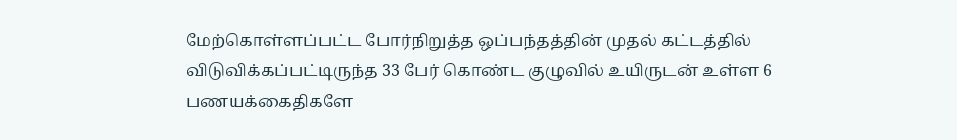மேற்கொள்ளப்பட்ட போர்நிறுத்த ஒப்பந்தத்தின் முதல் கட்டத்தில் விடுவிக்கப்பட்டிருந்த 33 பேர் கொண்ட குழுவில் உயிருடன் உள்ள 6 பணயக்கைதிகளே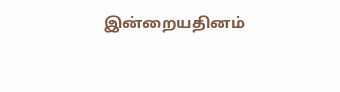இன்றையதினம்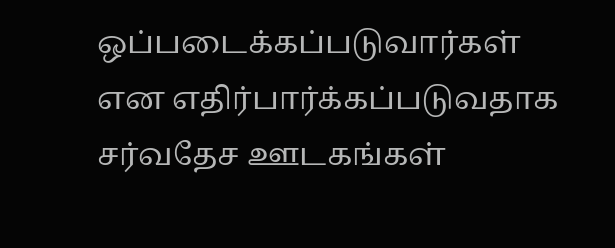ஒப்படைக்கப்படுவார்கள் என எதிர்பார்க்கப்படுவதாக சர்வதேச ஊடகங்கள்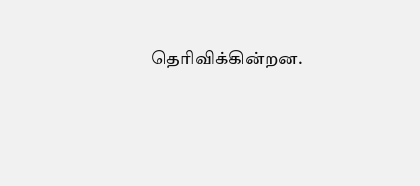தெரிவிக்கின்றன.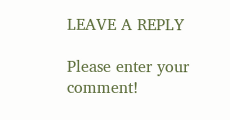LEAVE A REPLY

Please enter your comment!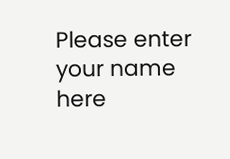Please enter your name here